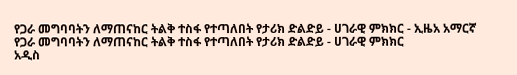የጋራ መግባባትን ለማጠናከር ትልቅ ተስፋ የተጣለበት የታሪክ ድልድይ - ሀገራዊ ምክክር - ኢዜአ አማርኛ
የጋራ መግባባትን ለማጠናከር ትልቅ ተስፋ የተጣለበት የታሪክ ድልድይ - ሀገራዊ ምክክር
አዲስ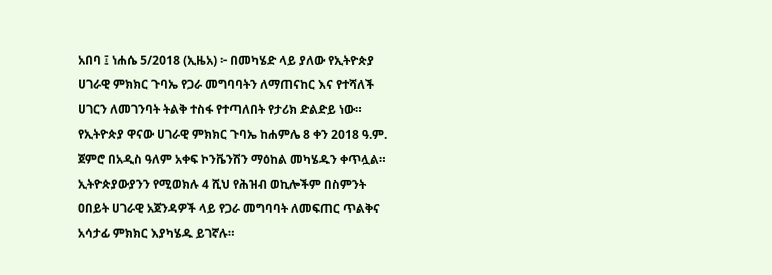አበባ ፤ ነሐሴ 5/2018 (ኢዜአ) ፦ በመካሄድ ላይ ያለው የኢትዮጵያ ሀገራዊ ምክክር ጉባኤ የጋራ መግባባትን ለማጠናከር እና የተሻለች ሀገርን ለመገንባት ትልቅ ተስፋ የተጣለበት የታሪክ ድልድይ ነው።
የኢትዮጵያ ዋናው ሀገራዊ ምክክር ጉባኤ ከሐምሌ 8 ቀን 2018 ዓ.ም. ጀምሮ በአዲስ ዓለም አቀፍ ኮንቬንሽን ማዕከል መካሄዱን ቀጥሏል።
ኢትዮጵያውያንን የሚወክሉ 4 ሺህ የሕዝብ ወኪሎችም በስምንት ዐበይት ሀገራዊ አጀንዳዎች ላይ የጋራ መግባባት ለመፍጠር ጥልቅና አሳታፊ ምክክር እያካሄዱ ይገኛሉ።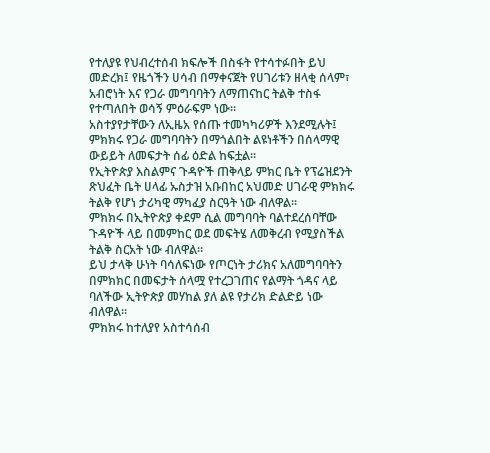የተለያዩ የህብረተሰብ ክፍሎች በስፋት የተሳተፉበት ይህ መድረክ፤ የዜጎችን ሀሳብ በማቀናጀት የሀገሪቱን ዘላቂ ሰላም፣ አብሮነት እና የጋራ መግባባትን ለማጠናከር ትልቅ ተስፋ የተጣለበት ወሳኝ ምዕራፍም ነው።
አስተያየታቸውን ለኢዜአ የሰጡ ተመካካሪዎች እንደሚሉት፤ ምክክሩ የጋራ መግባባትን በማጎልበት ልዩነቶችን በሰላማዊ ውይይት ለመፍታት ሰፊ ዕድል ከፍቷል።
የኢትዮጵያ እስልምና ጉዳዮች ጠቅላይ ምክር ቤት የፕሬዝደንት ጽህፈት ቤት ሀላፊ ኡስታዝ አቡበከር አህመድ ሀገራዊ ምክክሩ ትልቅ የሆነ ታሪካዊ ማካፈያ ስርዓት ነው ብለዋል።
ምክክሩ በኢትዮጵያ ቀደም ሲል መግባባት ባልተደረሰባቸው ጉዳዮች ላይ በመምከር ወደ መፍትሄ ለመቅረብ የሚያስችል ትልቅ ስርአት ነው ብለዋል።
ይህ ታላቅ ሁነት ባሳለፍነው የጦርነት ታሪክና አለመግባባትን በምክክር በመፍታት ሰላሟ የተረጋገጠና የልማት ጎዳና ላይ ባለችው ኢትዮጵያ መሃከል ያለ ልዩ የታሪክ ድልድይ ነው ብለዋል።
ምክክሩ ከተለያየ አስተሳሰብ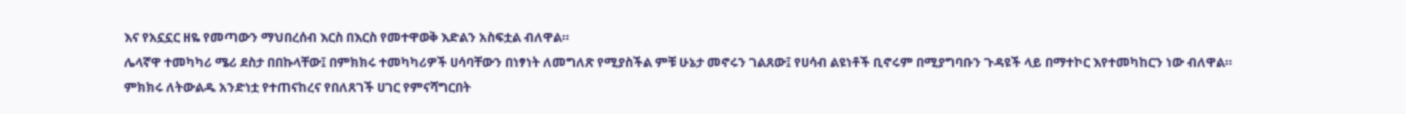እና የአኗኗር ዘዬ የመጣውን ማህበረሰብ እርስ በእርስ የመተዋወቅ እድልን አስፍቷል ብለዋል።
ሌላኛዋ ተመካካሪ ሜሪ ደስታ በበኩላቸው፤ በምክክሩ ተመካካሪዎች ሀሳባቸውን በነፃነት ለመግለጽ የሚያስችል ምቹ ሁኔታ መኖሩን ገልጸው፤ የሀሳብ ልዩነቶች ቢኖሩም በሚያግባቡን ጉዳዩች ላይ በማተኮር እየተመካከርን ነው ብለዋል።
ምክክሩ ለትውልዱ አንድነቷ የተጠናከረና የበለጸገች ሀገር የምናሻግርበት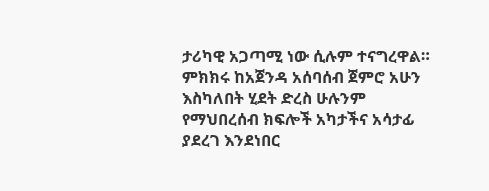ታሪካዊ አጋጣሚ ነው ሲሉም ተናግረዋል።
ምክክሩ ከአጀንዳ አሰባሰብ ጀምሮ አሁን እስካለበት ሂደት ድረስ ሁሉንም የማህበረሰብ ክፍሎች አካታችና አሳታፊ ያደረገ እንደነበር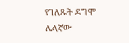የገለጹት ደግሞ ሌላኛው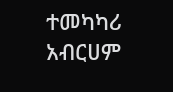ተመካካሪ አብርሀም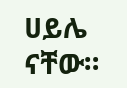ሀይሌ ናቸው።